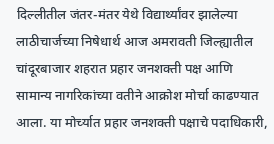दिल्लीतील जंतर-मंतर येथे विद्यार्थ्यांवर झालेल्या लाठीचार्जच्या निषेधार्थ आज अमरावती जिल्ह्यातील चांदूरबाजार शहरात प्रहार जनशक्ती पक्ष आणि सामान्य नागरिकांच्या वतीने आक्रोश मोर्चा काढण्यात आला. या मोर्च्यात प्रहार जनशक्ती पक्षाचे पदाधिकारी,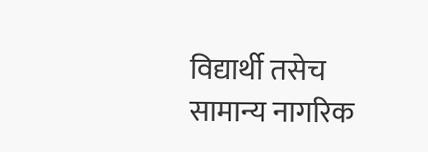विद्यार्थी तसेच सामान्य नागरिक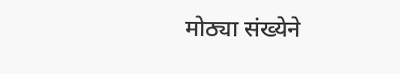मोठ्या संख्येने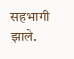सहभागी झाले.